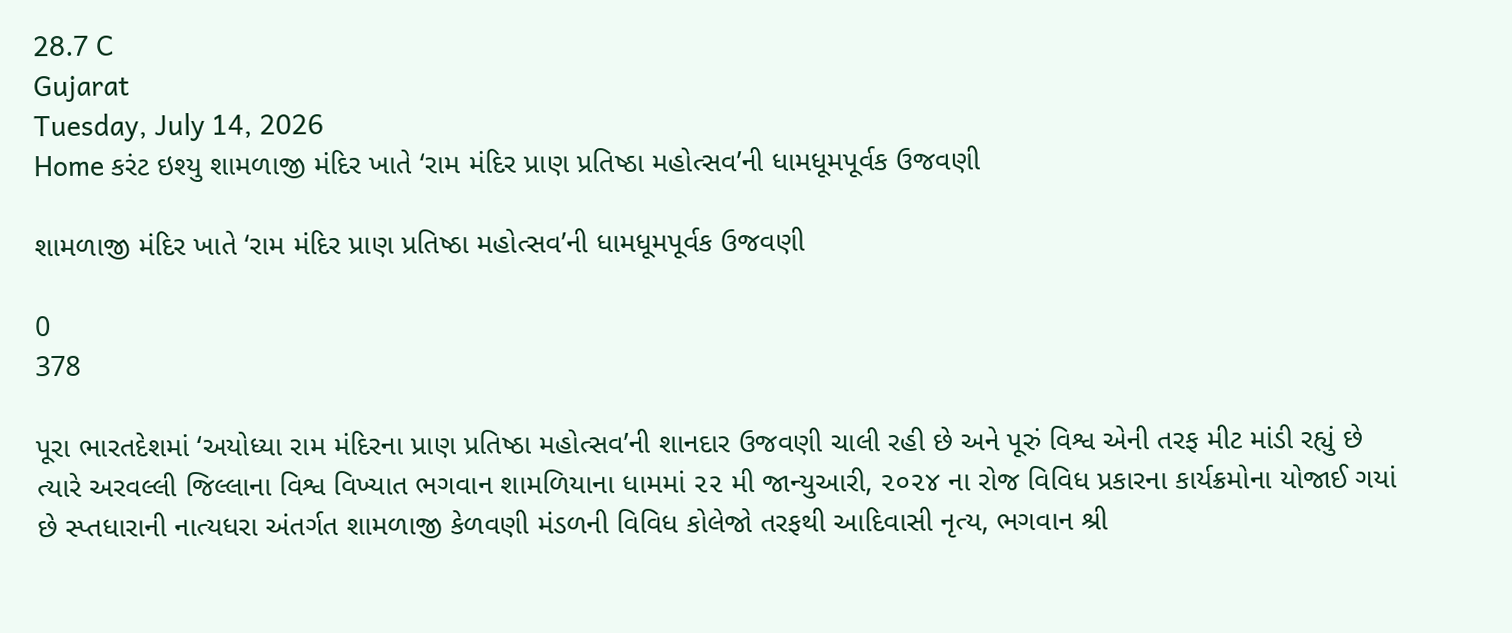28.7 C
Gujarat
Tuesday, July 14, 2026
Home કરંટ ઇશ્યુ શામળાજી મંદિર ખાતે ‘રામ મંદિર પ્રાણ પ્રતિષ્ઠા મહોત્સવ’ની ધામધૂમપૂર્વક ઉજવણી

શામળાજી મંદિર ખાતે ‘રામ મંદિર પ્રાણ પ્રતિષ્ઠા મહોત્સવ’ની ધામધૂમપૂર્વક ઉજવણી

0
378

પૂરા ભારતદેશમાં ‘અયોધ્યા રામ મંદિરના પ્રાણ પ્રતિષ્ઠા મહોત્સવ’ની શાનદાર ઉજવણી ચાલી રહી છે અને પૂરું વિશ્વ એની તરફ મીટ માંડી રહ્યું છે ત્યારે અરવલ્લી જિલ્લાના વિશ્વ વિખ્યાત ભગવાન શામળિયાના ધામમાં ૨૨ મી જાન્યુઆરી, ૨૦૨૪ ના રોજ વિવિધ પ્રકારના કાર્યક્રમોના યોજાઈ ગયાં છે સ્પ્તધારાની નાત્યધરા અંતર્ગત શામળાજી કેળવણી મંડળની વિવિધ કોલેજો તરફથી આદિવાસી નૃત્ય, ભગવાન શ્રી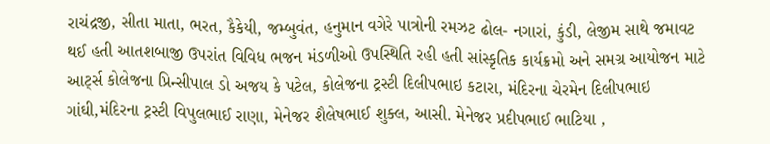રાચંદ્રજી, સીતા માતા, ભરત, કૈકેયી, જમ્બુવંત, હનુમાન વગેરે પાત્રોની રમઝટ ઢોલ- નગારાં, કુંડી, લેજીમ સાથે જમાવટ થઈ હતી આતશબાજી ઉપરાંત વિવિધ ભજન મંડળીઓ ઉપસ્થિતિ રહી હતી સાંસ્કૃતિક કાર્યક્રમો અને સમગ્ર આયોજન માટે આર્ટ્સ કોલેજના પ્રિન્સીપાલ ડો અજય કે પટેલ, કોલેજના ટ્રસ્ટી દિલીપભાઇ કટારા, મંદિરના ચેરમેન દિલીપભાઇ ગાંઘી,મંદિરના ટ્રસ્ટી વિપુલભાઈ રાણા, મેનેજર શૈલેષભાઈ શુક્લ, આસી. મેનેજર પ્રદીપભાઈ ભાટિયા ,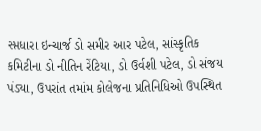સ્પ્તધારા ઇન્ચાર્જ ડો સમીર આર પટેલ, સાંસ્કૃતિક કમિટીના ડો નીતિન રેંટિયા, ડો ઉર્વશી પટેલ, ડો સંજય પંડ્યા, ઉપરાંત તમાંમ કોલેજના પ્રતિનિધિઓ ઉપસ્થિત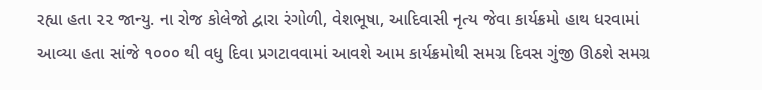રહ્યા હતા ૨૨ જાન્યુ. ના રોજ કોલેજો દ્વારા રંગોળી, વેશભૂષા, આદિવાસી નૃત્ય જેવા કાર્યક્રમો હાથ ધરવામાં આવ્યા હતા સાંજે ૧૦૦૦ થી વધુ દિવા પ્રગટાવવામાં આવશે આમ કાર્યક્રમોથી સમગ્ર દિવસ ગુંજી ઊઠશે સમગ્ર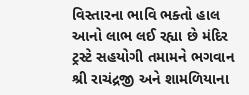વિસ્તારના ભાવિ ભક્તો હાલ આનો લાભ લઈ રહ્યા છે મંદિર ટ્રસ્ટે સહયોગી તમામને ભગવાન શ્રી રાચંદ્રજી અને શામળિયાના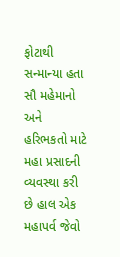ફોટાથી સન્માન્યા હતા સૌ મહેમાનો અને હરિભકતો માટે મહા પ્રસાદની વ્યવસ્થા કરી છે હાલ એક મહાપર્વ જેવો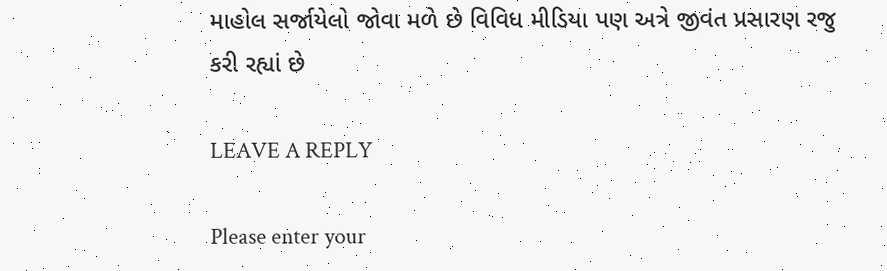માહોલ સર્જાયેલો જોવા મળે છે વિવિધ મીડિયા પણ અત્રે જીવંત પ્રસારણ રજુ કરી રહ્યાં છે

LEAVE A REPLY

Please enter your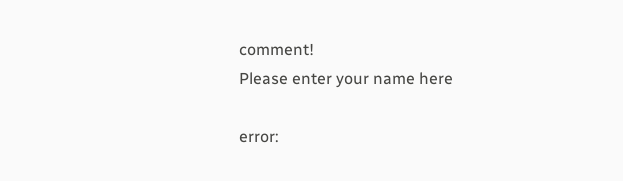comment!
Please enter your name here

error: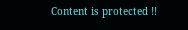Content is protected !!